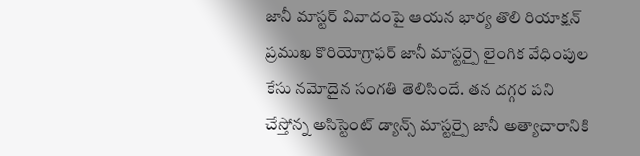జానీ మాస్టర్ వివాదంపై ఆయన భార్య తొలి రియాక్షన్
ప్రముఖ కొరియోగ్రాఫర్ జానీ మాస్టర్పై లైంగిక వేధింపుల కేసు నమోదైన సంగతి తెలిసిందే. తన దగ్గర పని చేస్తోన్న అసిస్టెంట్ డ్యాన్స్ మాస్టర్పై జానీ అత్యాచారానికి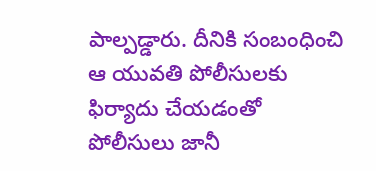పాల్పడ్డారు. దీనికి సంబంధించి ఆ యువతి పోలీసులకు ఫిర్యాదు చేయడంతో పోలీసులు జానీ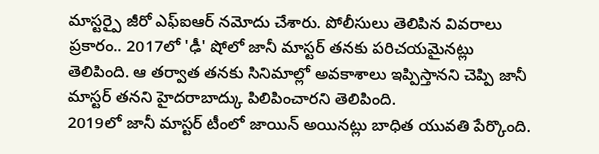మాస్టర్పై జీరో ఎఫ్ఐఆర్ నమోదు చేశారు. పోలీసులు తెలిపిన వివరాలు ప్రకారం.. 2017లో 'ఢీ' షోలో జానీ మాస్టర్ తనకు పరిచయమైనట్లు తెలిపింది. ఆ తర్వాత తనకు సినిమాల్లో అవకాశాలు ఇప్పిస్తానని చెప్పి జానీ మాస్టర్ తనని హైదరాబాద్కు పిలిపించారని తెలిపింది.
2019లో జానీ మాస్టర్ టీంలో జాయిన్ అయినట్లు బాధిత యువతి పేర్కొంది.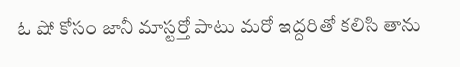ఓ షో కోసం జానీ మాస్టర్తో పాటు మరో ఇద్దరితో కలిసి తాను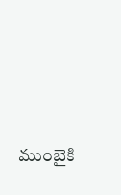ముంబైకి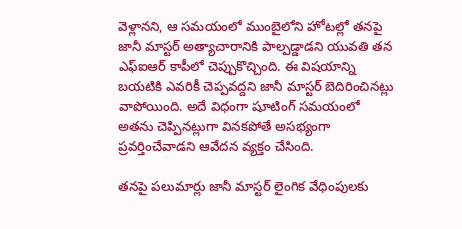వెళ్లానని, ఆ సమయంలో ముంబైలోని హోటల్లో తనపై జానీ మాస్టర్ అత్యాచారానికి పాల్పడ్డాడని యువతి తన ఎఫ్ఐఆర్ కాపీలో చెప్పుకొచ్చింది. ఈ విషయాన్ని బయటికి ఎవరికీ చెప్పవద్దని జానీ మాస్టర్ బెదిరించినట్లు వాపోయింది. అదే విధంగా షూటింగ్ సమయంలో అతను చెప్పినట్లుగా వినకపోతే అసభ్యంగా ప్రవర్తించేవాడని ఆవేదన వ్యక్తం చేసింది.

తనపై పలుమార్లు జానీ మాస్టర్ లైంగిక వేధింపులకు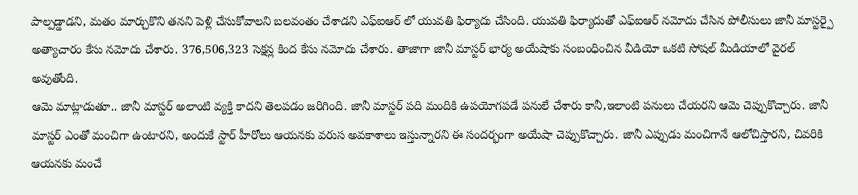పాల్పడ్డాడని, మతం మార్చుకొని తనని పెళ్లి చేసుకోవాలని బలవంతం చేశాడని ఎఫ్ఐఆర్ లో యువతి ఫిర్యాదు చేసింది. యువతి ఫిర్యాదుతో ఎఫ్ఐఆర్ నమోదు చేసిన పోలీసులు జానీ మాస్టర్పై అత్యాచారం కేసు నమోదు చేశారు. 376,506,323 సెక్షన్ల కింద కేసు నమోదు చేశారు. తాజాగా జానీ మాస్టర్ భార్య అయేషాకు సంబంధించిన వీడియో ఒకటి సోషల్ మీడియాలో వైరల్ అవుతోంది.
ఆమె మాట్లాడుతూ.. జానీ మాస్టర్ అలాంటి వ్యక్తి కాదని తెలపడం జరిగింది. జానీ మాస్టర్ పది మందికి ఉపయోగపడే పనులే చేశారు కానీ,ఇలాంటి పనులు చేయరని ఆమె చెప్పుకొచ్చారు. జానీ మాస్టర్ ఎంతో మంచిగా ఉంటారని, అందుకే స్టార్ హీరోలు ఆయనకు వరుస అవకాశాలు ఇస్తున్నారని ఈ సందర్భంగా అయేషా చెప్పుకొచ్చారు. జానీ ఎప్పుడు మంచిగానే ఆలోచిస్తారని, చివరికి ఆయనకు మంచే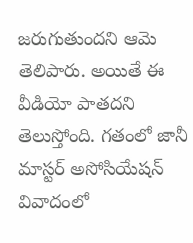జరుగుతుందని ఆమె తెలిపారు. అయితే ఈ వీడియో పాతదని తెలుస్తోంది. గతంలో జానీ మాస్టర్ అసోసియేషన్ వివాదంలో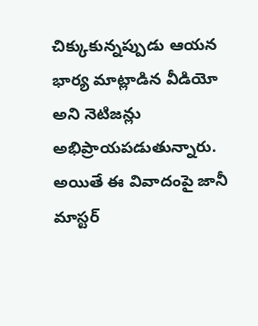చిక్కుకున్నప్పుడు ఆయన భార్య మాట్లాడిన వీడియో అని నెటిజన్లు అభిప్రాయపడుతున్నారు. అయితే ఈ వివాదంపై జానీ మాస్టర్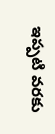ఇప్పటి వరకు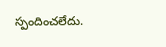స్పందించలేదు.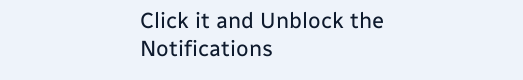Click it and Unblock the Notifications